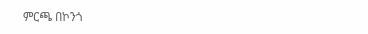ምርጫ በኮንጎ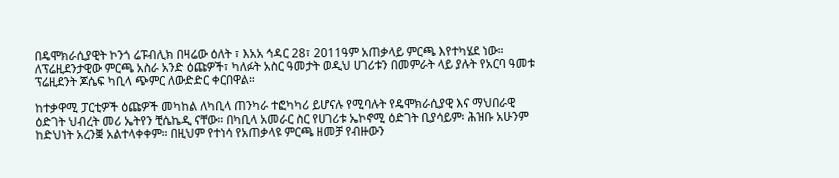በዴሞክራሲያዊት ኮንጎ ሬፑብሊክ በዛሬው ዕለት ፣ እአአ ኅዳር 28፣ 2011ዓም አጠቃላይ ምርጫ እየተካሄደ ነው። ለፕሬዚደንታዊው ምርጫ አስራ አንድ ዕጩዎች፣ ካለፉት አስር ዓመታት ወዲህ ሀገሪቱን በመምራት ላይ ያሉት የአርባ ዓመቱ ፕሬዚደንት ጆሴፍ ካቢላ ጭምር ለውድድር ቀርበዋል።

ከተቃዋሚ ፓርቲዎች ዕጩዎች መካከል ለካቢላ ጠንካራ ተፎካካሪ ይሆናሉ የሚባሉት የዴሞክራሲያዊ እና ማህበራዊ ዕድገት ህብረት መሪ ኤትየን ቺሴኬዲ ናቸው። በካቢላ አመራር ስር የሀገሪቱ ኤኮኖሚ ዕድገት ቢያሳይም፡ ሕዝቡ አሁንም ከድህነት አረንቛ አልተላቀቀም። በዚህም የተነሳ የአጠቃላዩ ምርጫ ዘመቻ የብዙውን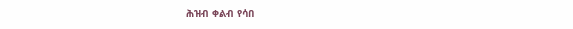ሕዝብ ቀልብ የሳበ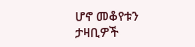ሆኖ መቆየቱን ታዛቢዎች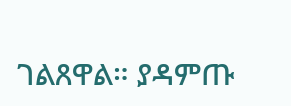ገልጸዋል። ያዳምጡ